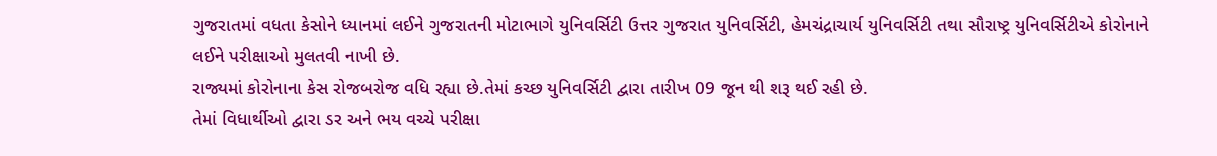ગુજરાતમાં વધતા કેસોને ધ્યાનમાં લઈને ગુજરાતની મોટાભાગે યુનિવર્સિટી ઉત્તર ગુજરાત યુનિવર્સિટી, હેમચંદ્રાચાર્ય યુનિવર્સિટી તથા સૌરાષ્ટ્ર યુનિવર્સિટીએ કોરોનાને લઈને પરીક્ષાઓ મુલતવી નાખી છે.
રાજ્યમાં કોરોનાના કેસ રોજબરોજ વધિ રહ્યા છે.તેમાં કચ્છ યુનિવર્સિટી દ્વારા તારીખ 09 જૂન થી શરૂ થઈ રહી છે.
તેમાં વિધાર્થીઓ દ્વારા ડર અને ભય વચ્ચે પરીક્ષા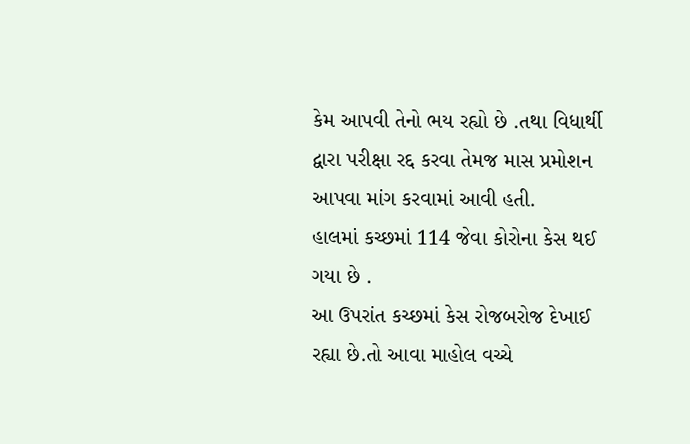કેમ આપવી તેનો ભય રહ્યો છે .તથા વિધાર્થી દ્વારા પરીક્ષા રદ્દ કરવા તેમજ માસ પ્રમોશન આપવા માંગ કરવામાં આવી હતી.
હાલમાં કચ્છમાં 114 જેવા કોરોના કેસ થઈ ગયા છે .
આ ઉપરાંત કચ્છમાં કેસ રોજબરોજ દેખાઈ રહ્યા છે.તો આવા માહોલ વચ્ચે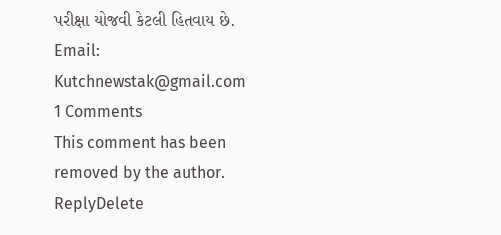પરીક્ષા યોજવી કેટલી હિતવાય છે.
Email: Kutchnewstak@gmail.com
1 Comments
This comment has been removed by the author.
ReplyDelete